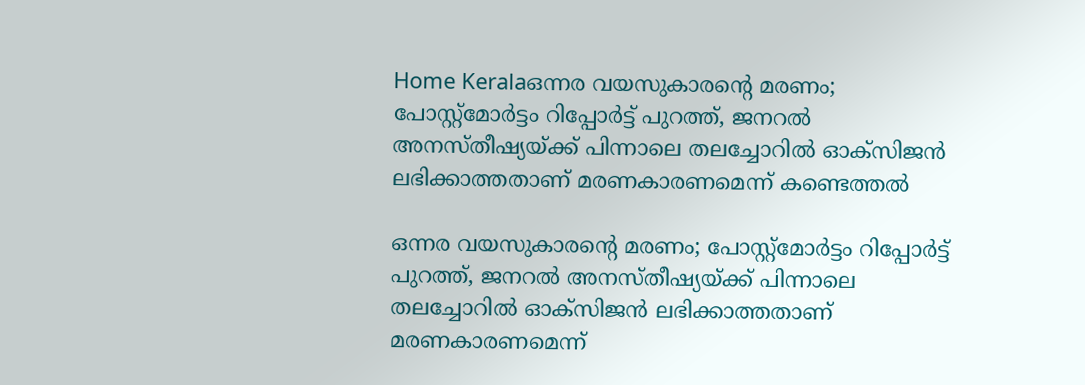Home Keralaഒന്നര വയസുകാരന്റെ മരണം; പോസ്റ്റ്മോർട്ടം റിപ്പോർട്ട് പുറത്ത്, ജനറൽ അനസ്തീഷ്യയ്ക്ക് പിന്നാലെ തലച്ചോറിൽ ഓക്സിജൻ ലഭിക്കാത്തതാണ് മരണകാരണമെന്ന് കണ്ടെത്തൽ

ഒന്നര വയസുകാരന്റെ മരണം; പോസ്റ്റ്മോർട്ടം റിപ്പോർട്ട് പുറത്ത്, ജനറൽ അനസ്തീഷ്യയ്ക്ക് പിന്നാലെ തലച്ചോറിൽ ഓക്സിജൻ ലഭിക്കാത്തതാണ് മരണകാരണമെന്ന്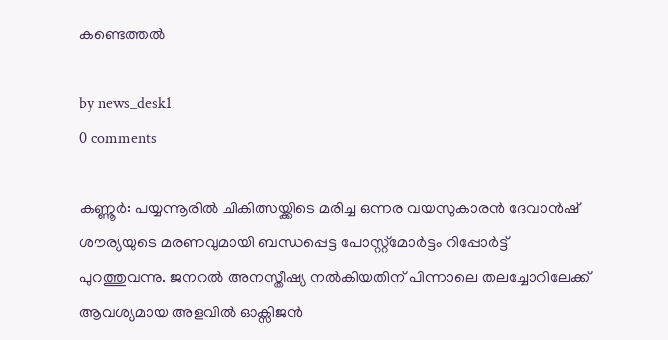കണ്ടെത്തൽ

by news_desk1
0 comments

കണ്ണൂർ: പയ്യന്നൂരിൽ ചികിത്സയ്ക്കിടെ മരിച്ച ഒന്നര വയസുകാരൻ ദേവാൻഷ് ശൗര്യയുടെ മരണവുമായി ബന്ധപ്പെട്ട പോസ്റ്റ്മോർട്ടം റിപ്പോർട്ട് പുറത്തുവന്നു. ജനറൽ അനസ്തീഷ്യ നൽകിയതിന് പിന്നാലെ തലച്ചോറിലേക്ക് ആവശ്യമായ അളവിൽ ഓക്സിജൻ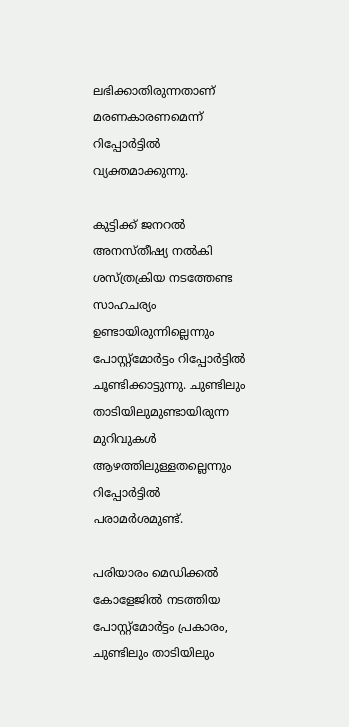ലഭിക്കാതിരുന്നതാണ് മരണകാരണമെന്ന് റിപ്പോർട്ടിൽ വ്യക്തമാക്കുന്നു.

കുട്ടിക്ക് ജനറൽ അനസ്തീഷ്യ നൽകി ശസ്ത്രക്രിയ നടത്തേണ്ട സാഹചര്യം ഉണ്ടായിരുന്നില്ലെന്നും പോസ്റ്റ്മോർട്ടം റിപ്പോർട്ടിൽ ചൂണ്ടിക്കാട്ടുന്നു. ചുണ്ടിലും താടിയിലുമുണ്ടായിരുന്ന മുറിവുകൾ ആഴത്തിലുള്ളതല്ലെന്നും റിപ്പോർട്ടിൽ പരാമർശമുണ്ട്.

പരിയാരം മെഡിക്കൽ കോളേജിൽ നടത്തിയ പോസ്റ്റ്മോർട്ടം പ്രകാരം, ചുണ്ടിലും താടിയിലും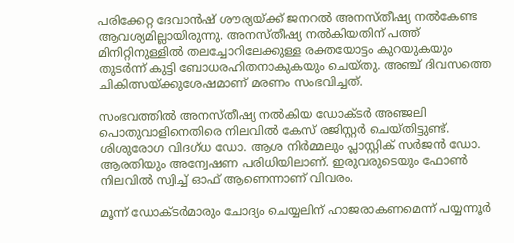പരിക്കേറ്റ ദേവാൻഷ് ശൗര്യയ്ക്ക് ജനറൽ അനസ്തീഷ്യ നൽകേണ്ട ആവശ്യമില്ലായിരുന്നു. അനസ്തീഷ്യ നൽകിയതിന് പത്ത് മിനിറ്റിനുള്ളിൽ തലച്ചോറിലേക്കുള്ള രക്തയോട്ടം കുറയുകയും തുടർന്ന് കുട്ടി ബോധരഹിതനാകുകയും ചെയ്തു. അഞ്ച് ദിവസത്തെ ചികിത്സയ്ക്കുശേഷമാണ് മരണം സംഭവിച്ചത്.

സംഭവത്തിൽ അനസ്തീഷ്യ നൽകിയ ഡോക്ടർ അഞ്ജലി പൊതുവാളിനെതിരെ നിലവിൽ കേസ് രജിസ്റ്റർ ചെയ്തിട്ടുണ്ട്. ശിശുരോഗ വിദഗ്ധ ഡോ. ആശ നിർമ്മലും പ്ലാസ്റ്റിക് സർജൻ ഡോ. ആരതിയും അന്വേഷണ പരിധിയിലാണ്. ഇരുവരുടെയും ഫോൺ നിലവിൽ സ്വിച്ച് ഓഫ് ആണെന്നാണ് വിവരം.

മൂന്ന് ഡോക്ടർമാരും ചോദ്യം ചെയ്യലിന് ഹാജരാകണമെന്ന് പയ്യന്നൂർ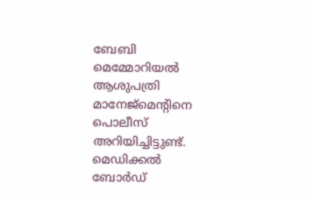ബേബി മെമ്മോറിയൽ ആശുപത്രി മാനേജ്മെന്റിനെ പൊലീസ് അറിയിച്ചിട്ടുണ്ട്. മെഡിക്കൽ ബോർഡ്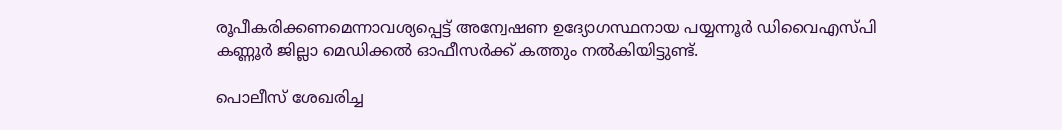രൂപീകരിക്കണമെന്നാവശ്യപ്പെട്ട് അന്വേഷണ ഉദ്യോഗസ്ഥനായ പയ്യന്നൂർ ഡിവൈഎസ്പി കണ്ണൂർ ജില്ലാ മെഡിക്കൽ ഓഫീസർക്ക് കത്തും നൽകിയിട്ടുണ്ട്.

പൊലീസ് ശേഖരിച്ച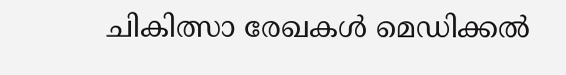ചികിത്സാ രേഖകൾ മെഡിക്കൽ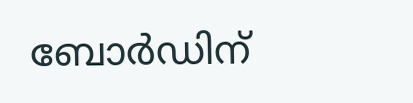ബോർഡിന്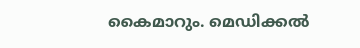കൈമാറും. മെഡിക്കൽ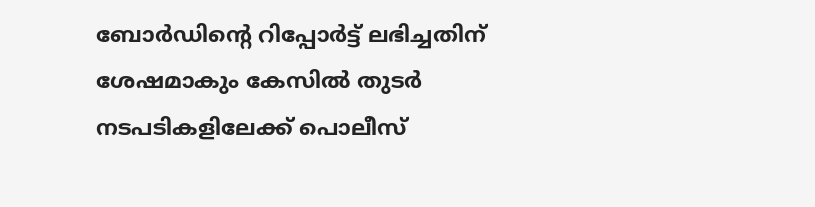ബോർഡിന്റെ റിപ്പോർട്ട് ലഭിച്ചതിന് ശേഷമാകും കേസിൽ തുടർ നടപടികളിലേക്ക് പൊലീസ്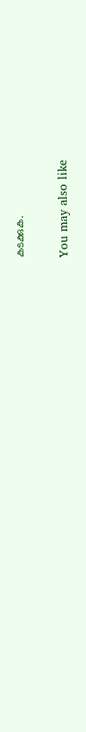കടക്കുക.

You may also like